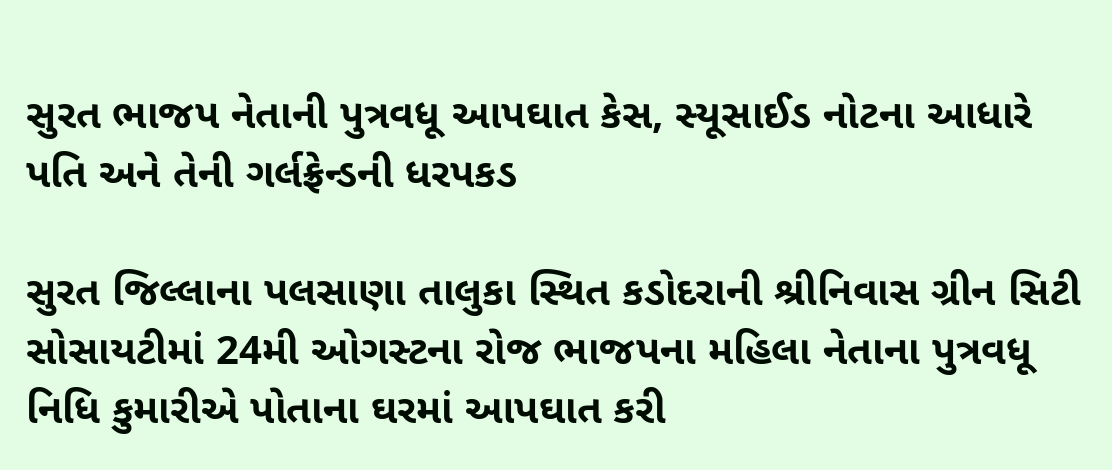સુરત ભાજપ નેતાની પુત્રવધૂ આપઘાત કેસ, સ્યૂસાઈડ નોટના આધારે પતિ અને તેની ગર્લફ્રેન્ડની ધરપકડ

સુરત જિલ્લાના પલસાણા તાલુકા સ્થિત કડોદરાની શ્રીનિવાસ ગ્રીન સિટી સોસાયટીમાં 24મી ઓગસ્ટના રોજ ભાજપના મહિલા નેતાના પુત્રવધૂ નિધિ કુમારીએ પોતાના ઘરમાં આપઘાત કરી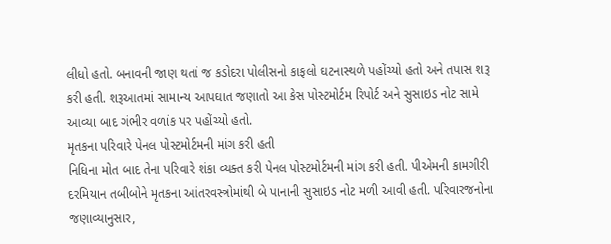લીધો હતો. બનાવની જાણ થતાં જ કડોદરા પોલીસનો કાફલો ઘટનાસ્થળે પહોંચ્યો હતો અને તપાસ શરૂ કરી હતી. શરૂઆતમાં સામાન્ય આપઘાત જણાતો આ કેસ પોસ્ટમોર્ટમ રિપોર્ટ અને સુસાઇડ નોટ સામે આવ્યા બાદ ગંભીર વળાંક પર પહોંચ્યો હતો.
મૃતકના પરિવારે પેનલ પોસ્ટમોર્ટમની માંગ કરી હતી
નિધિના મોત બાદ તેના પરિવારે શંકા વ્યક્ત કરી પેનલ પોસ્ટમોર્ટમની માંગ કરી હતી. પીએમની કામગીરી દરમિયાન તબીબોને મૃતકના આંતરવસ્ત્રોમાંથી બે પાનાની સુસાઇડ નોટ મળી આવી હતી. પરિવારજનોના જણાવ્યાનુસાર,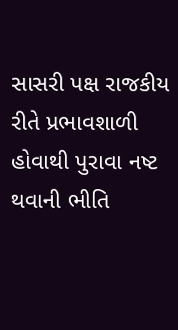સાસરી પક્ષ રાજકીય રીતે પ્રભાવશાળી હોવાથી પુરાવા નષ્ટ થવાની ભીતિ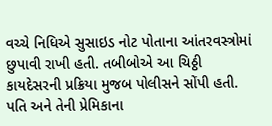વચ્ચે નિધિએ સુસાઇડ નોટ પોતાના આંતરવસ્ત્રોમાં છુપાવી રાખી હતી. તબીબોએ આ ચિઠ્ઠી કાયદેસરની પ્રક્રિયા મુજબ પોલીસને સોંપી હતી.
પતિ અને તેની પ્રેમિકાના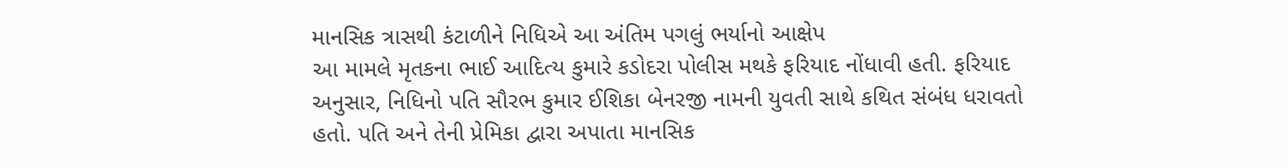માનસિક ત્રાસથી કંટાળીને નિધિએ આ અંતિમ પગલું ભર્યાનો આક્ષેપ
આ મામલે મૃતકના ભાઈ આદિત્ય કુમારે કડોદરા પોલીસ મથકે ફરિયાદ નોંધાવી હતી. ફરિયાદ અનુસાર, નિધિનો પતિ સૌરભ કુમાર ઈશિકા બેનરજી નામની યુવતી સાથે કથિત સંબંધ ધરાવતો હતો. પતિ અને તેની પ્રેમિકા દ્વારા અપાતા માનસિક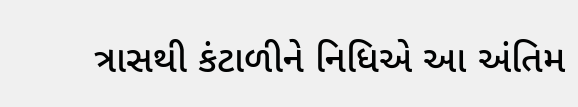ત્રાસથી કંટાળીને નિધિએ આ અંતિમ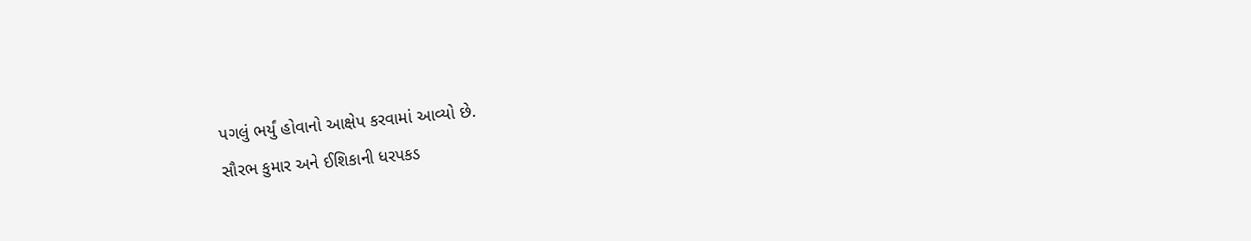પગલું ભર્યું હોવાનો આક્ષેપ કરવામાં આવ્યો છે.
સૌરભ કુમાર અને ઈશિકાની ધરપકડ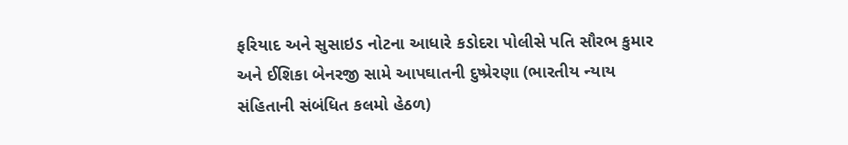ફરિયાદ અને સુસાઇડ નોટના આધારે કડોદરા પોલીસે પતિ સૌરભ કુમાર અને ઈશિકા બેનરજી સામે આપઘાતની દુષ્પ્રેરણા (ભારતીય ન્યાય સંહિતાની સંબંધિત કલમો હેઠળ)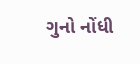ગુનો નોંધી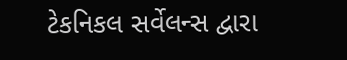ટેકનિકલ સર્વેલન્સ દ્વારા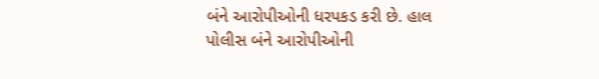બંને આરોપીઓની ધરપકડ કરી છે. હાલ પોલીસ બંને આરોપીઓની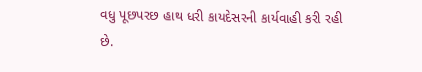વધુ પૂછપરછ હાથ ધરી કાયદેસરની કાર્યવાહી કરી રહી છે.